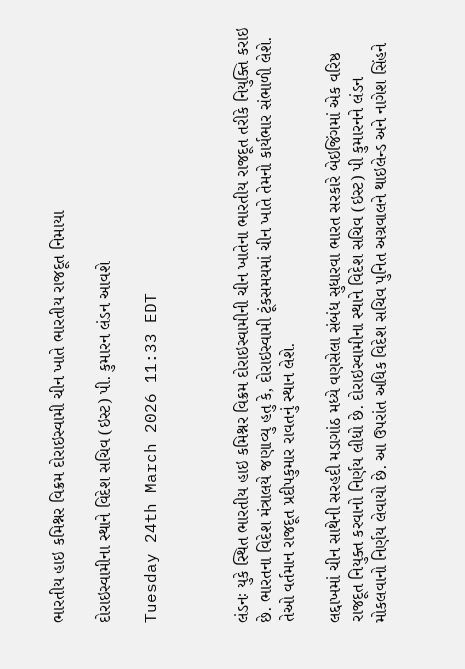ભારતીય હાઇ કમિશ્નર વિક્રમ દોરાઇસ્વામી ચીન ખાતે ભારતીય રાજદૂત નિમાયા

દોરાઇસ્વામીના સ્થાને વિદેશ સચિવ (ઇસ્ટ) પી. કુમારન લંડન આવશે

Tuesday 24th March 2026 11:33 EDT



લંડનઃ યુકે સ્થિત ભારતીય હાઇ કમિશ્નર વિક્રમ દોરાઇસ્વામીની ચીન ખાતેના ભારતીય રાજદૂત તરીકે નિયુક્તિ કરાઇ છે. ભારતના વિદેશ મંત્રાલયે જણાવ્યુ હતુ કે, દોરાઇસ્વામી ટૂંકસમયમાં ચીન ખાતે તેમનો કાર્યભાર સંભાળી લેશે. તેઓ વર્તમાન રાજદૂત પ્રદીપકુમાર રાવતનું સ્થાન લેશે.

લદ્દાખમાં ચીન સાથેની સરહદી મડાગાંઠ મધ્યે વણસેલા સંબંધ સુધારવા ભારત સરકારે બેઇજિંગમાં એક વરિષ્ઠ રાજદૂત નિયુક્ત કરવાનો નિર્ણય લીધો છે. દોરાઇસ્વામીના સ્થાને વિદેશ સચિવ (ઇસ્ટ) પી કુમારનને લંડન મોકલવાનો નિર્ણય લેવાયો છે. આ ઉપરાંત અધિક વિદેશ સચિવ પુનિત અગ્રવાલને થાઇલેન્ડ અને નાગેશ સિંહને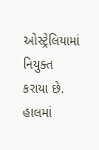ઓસ્ટ્રેલિયામાં નિયુક્ત કરાયા છે. હાલમાં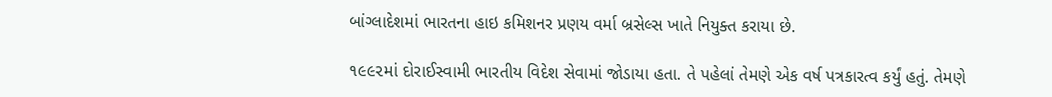બાંગ્લાદેશમાં ભારતના હાઇ કમિશનર પ્રણય વર્મા બ્રસેલ્સ ખાતે નિયુક્ત કરાયા છે.

૧૯૯૨માં દોરાઈસ્વામી ભારતીય વિદેશ સેવામાં જોડાયા હતા. તે પહેલાં તેમણે એક વર્ષ પત્રકારત્વ કર્યું હતું. તેમણે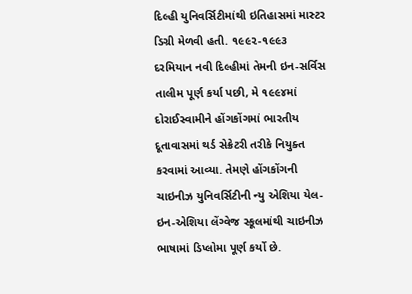દિલ્હી યુનિવર્સિટીમાંથી ઇતિહાસમાં માસ્ટર ડિગ્રી મેળવી હતી. ૧૯૯૨-૧૯૯૩ દરમિયાન નવી દિલ્હીમાં તેમની ઇન-સર્વિસ તાલીમ પૂર્ણ કર્યા પછી, મે ૧૯૯૪માં દોરાઈસ્વામીને હોંગકોંગમાં ભારતીય દૂતાવાસમાં થર્ડ સેક્રેટરી તરીકે નિયુક્ત કરવામાં આવ્યા. તેમણે હોંગકોંગની ચાઇનીઝ યુનિવર્સિટીની ન્યુ એશિયા યેલ-ઇન-એશિયા લેંગ્વેજ સ્કૂલમાંથી ચાઇનીઝ ભાષામાં ડિપ્લોમા પૂર્ણ કર્યો છે.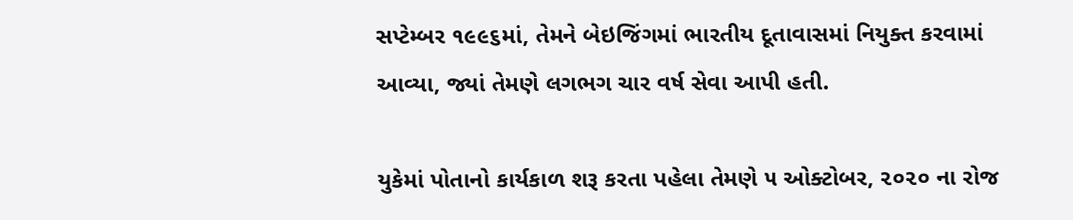સપ્ટેમ્બર ૧૯૯૬માં, તેમને બેઇજિંગમાં ભારતીય દૂતાવાસમાં નિયુક્ત કરવામાં આવ્યા, જ્યાં તેમણે લગભગ ચાર વર્ષ સેવા આપી હતી.

યુકેમાં પોતાનો કાર્યકાળ શરૂ કરતા પહેલા તેમણે ૫ ઓક્ટોબર, ૨૦૨૦ ના રોજ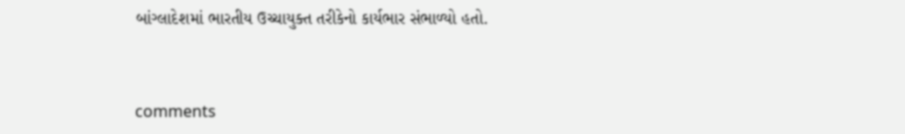બાંગ્લાદેશમાં ભારતીય ઉચ્ચાયુક્ત તરીકેનો કાર્યભાર સંભાળ્યો હતો.


comments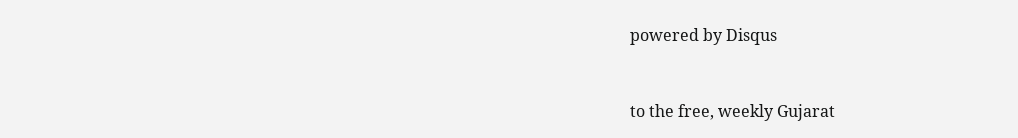powered by Disqus



to the free, weekly Gujarat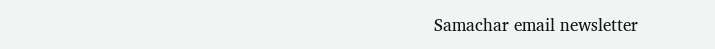Samachar email newsletter